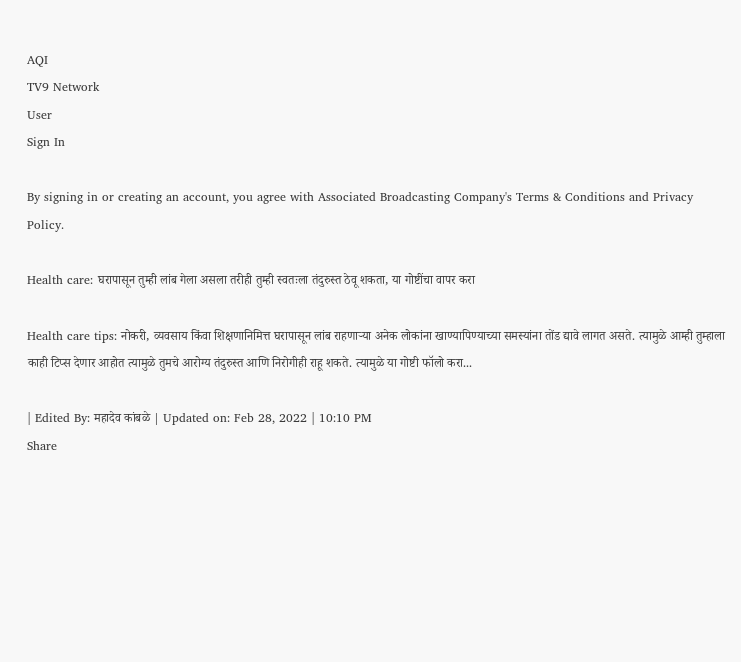AQI
TV9 Network
User
Sign In

By signing in or creating an account, you agree with Associated Broadcasting Company's Terms & Conditions and Privacy Policy.

Health care: घरापासून तुम्ही लांब गेला असला तरीही तुम्ही स्वतःला तंदुरुस्त ठेवू शकता, या गोष्टींचा वापर करा

Health care tips: नोकरी, व्यवसाय किंवा शिक्षणानिमित्त घरापासून लांब राहणाऱ्या अनेक लोकांना खाण्यापिण्याच्या समस्यांना तोंड द्यावे लागत असते. त्यामुळे आम्ही तुम्हाला काही टिप्स देणार आहोत त्यामुळे तुमचे आरोग्य तंदुरुस्त आणि निरोगीही राहू शकते. त्यामुळे या गोष्टी फॉलो करा...

| Edited By: महादेव कांबळे | Updated on: Feb 28, 2022 | 10:10 PM
Share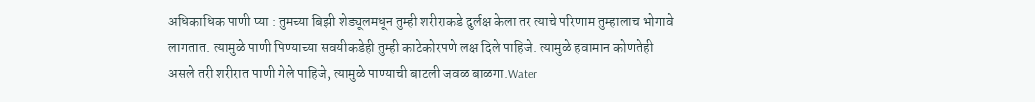अधिकाधिक पाणी प्या : तुमच्या बिझी शेड्यूलमधून तुम्ही शरीराकडे दुर्लक्ष केला तर त्याचे परिणाम तुम्हालाच भोगावे लागतात. त्यामुळे पाणी पिण्याच्या सवयीकडेही तुम्ही काटेकोरपणे लक्ष दिले पाहिजे. त्यामुळे हवामान कोणतेही असले तरी शरीरात पाणी गेले पाहिजे, त्यामुळे पाण्याची बाटली जवळ बाळगा.Water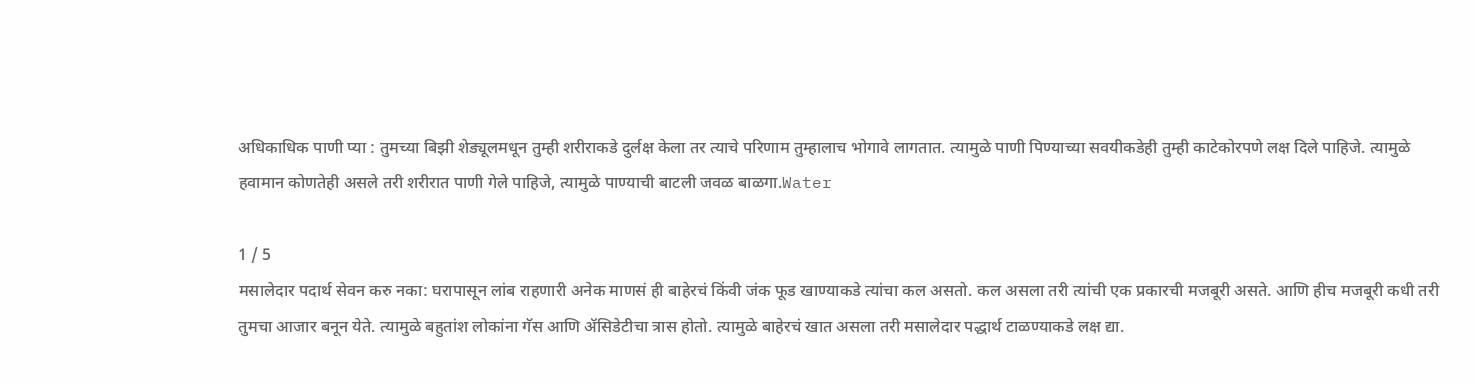अधिकाधिक पाणी प्या : तुमच्या बिझी शेड्यूलमधून तुम्ही शरीराकडे दुर्लक्ष केला तर त्याचे परिणाम तुम्हालाच भोगावे लागतात. त्यामुळे पाणी पिण्याच्या सवयीकडेही तुम्ही काटेकोरपणे लक्ष दिले पाहिजे. त्यामुळे हवामान कोणतेही असले तरी शरीरात पाणी गेले पाहिजे, त्यामुळे पाण्याची बाटली जवळ बाळगा.Water

1 / 5
मसालेदार पदार्थ सेवन करु नका: घरापासून लांब राहणारी अनेक माणसं ही बाहेरचं किंवी जंक फूड खाण्याकडे त्यांचा कल असतो. कल असला तरी त्यांची एक प्रकारची मजबूरी असते. आणि हीच मजबूरी कधी तरी तुमचा आजार बनून येते. त्यामुळे बहुतांश लोकांना गॅस आणि ॲसिडेटीचा त्रास होतो. त्यामुळे बाहेरचं खात असला तरी मसालेदार पद्धार्थ टाळण्याकडे लक्ष द्या.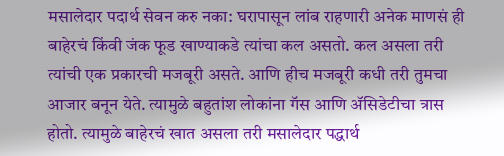मसालेदार पदार्थ सेवन करु नका: घरापासून लांब राहणारी अनेक माणसं ही बाहेरचं किंवी जंक फूड खाण्याकडे त्यांचा कल असतो. कल असला तरी त्यांची एक प्रकारची मजबूरी असते. आणि हीच मजबूरी कधी तरी तुमचा आजार बनून येते. त्यामुळे बहुतांश लोकांना गॅस आणि ॲसिडेटीचा त्रास होतो. त्यामुळे बाहेरचं खात असला तरी मसालेदार पद्धार्थ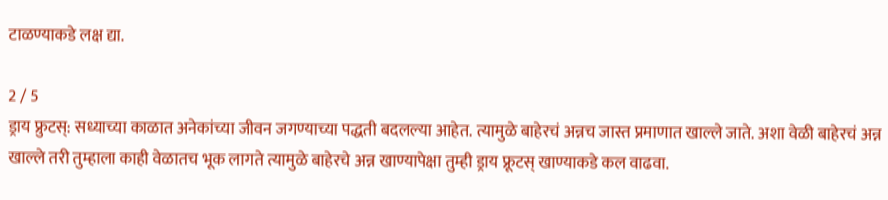टाळण्याकडे लक्ष द्या.

2 / 5
ड्राय फ्रुटस्: सध्याच्या काळात अनेकांच्या जीवन जगण्याच्या पद्धती बदलल्या आहेत. त्यामुळे बाहेरचं अन्नच जास्त प्रमाणात खाल्ले जाते. अशा वेळी बाहेरचं अन्न खाल्ले तरी तुम्हाला काही वेळातच भूक लागते त्यामुळे बाहेरचे अन्न खाण्यापेक्षा तुम्ही ड्राय फ्रूटस् खाण्याकडे कल वाढवा.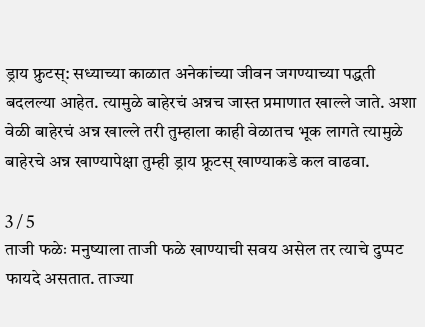ड्राय फ्रुटस्: सध्याच्या काळात अनेकांच्या जीवन जगण्याच्या पद्धती बदलल्या आहेत. त्यामुळे बाहेरचं अन्नच जास्त प्रमाणात खाल्ले जाते. अशा वेळी बाहेरचं अन्न खाल्ले तरी तुम्हाला काही वेळातच भूक लागते त्यामुळे बाहेरचे अन्न खाण्यापेक्षा तुम्ही ड्राय फ्रूटस् खाण्याकडे कल वाढवा.

3 / 5
ताजी फळेः मनुष्याला ताजी फळे खाण्याची सवय असेल तर त्याचे दुप्पट फायदे असतात. ताज्या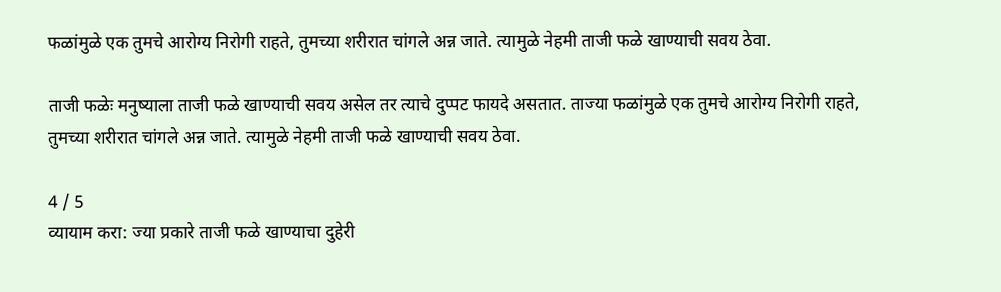फळांमुळे एक तुमचे आरोग्य निरोगी राहते, तुमच्या शरीरात चांगले अन्न जाते. त्यामुळे नेहमी ताजी फळे खाण्याची सवय ठेवा.

ताजी फळेः मनुष्याला ताजी फळे खाण्याची सवय असेल तर त्याचे दुप्पट फायदे असतात. ताज्या फळांमुळे एक तुमचे आरोग्य निरोगी राहते, तुमच्या शरीरात चांगले अन्न जाते. त्यामुळे नेहमी ताजी फळे खाण्याची सवय ठेवा.

4 / 5
व्यायाम करा: ज्या प्रकारे ताजी फळे खाण्याचा दुहेरी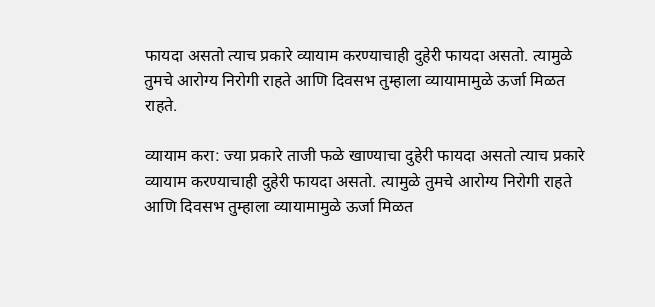फायदा असतो त्याच प्रकारे व्यायाम करण्याचाही दुहेरी फायदा असतो. त्यामुळे तुमचे आरोग्य निरोगी राहते आणि दिवसभ तुम्हाला व्यायामामुळे ऊर्जा मिळत राहते.

व्यायाम करा: ज्या प्रकारे ताजी फळे खाण्याचा दुहेरी फायदा असतो त्याच प्रकारे व्यायाम करण्याचाही दुहेरी फायदा असतो. त्यामुळे तुमचे आरोग्य निरोगी राहते आणि दिवसभ तुम्हाला व्यायामामुळे ऊर्जा मिळत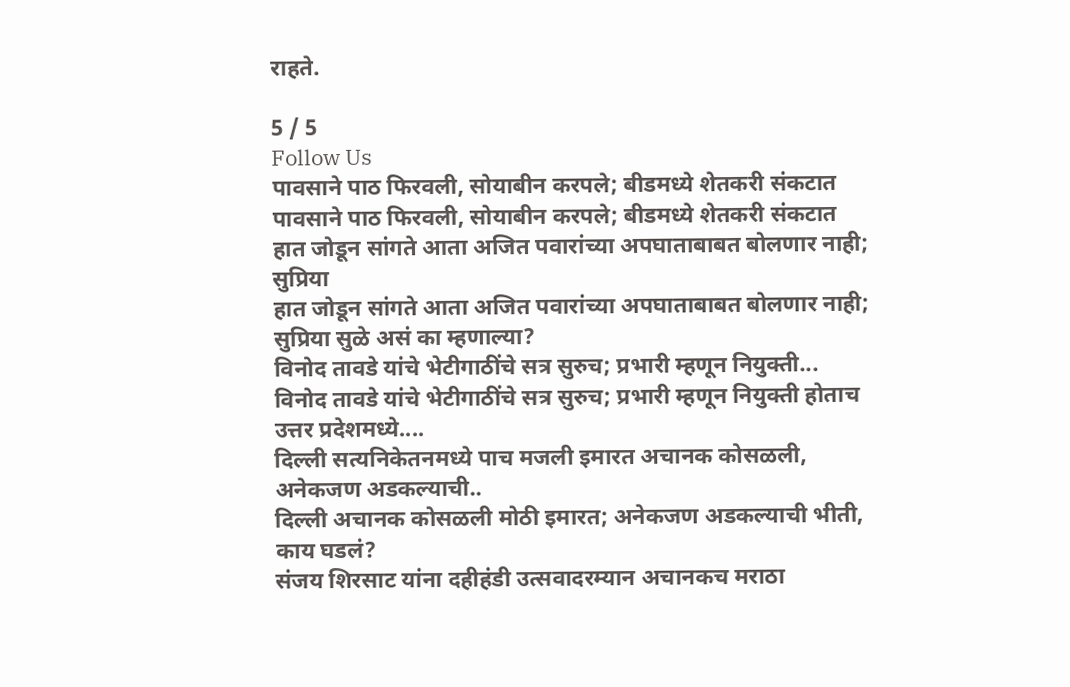राहते.

5 / 5
Follow Us
पावसाने पाठ फिरवली, सोयाबीन करपले; बीडमध्ये शेतकरी संकटात
पावसाने पाठ फिरवली, सोयाबीन करपले; बीडमध्ये शेतकरी संकटात
हात जोडून सांगते आता अजित पवारांच्या अपघाताबाबत बोलणार नाही; सुप्रिया
हात जोडून सांगते आता अजित पवारांच्या अपघाताबाबत बोलणार नाही; सुप्रिया सुळे असं का म्हणाल्या?
विनोद तावडे यांचे भेटीगाठींचे सत्र सुरुच; प्रभारी म्हणून नियुक्ती...
विनोद तावडे यांचे भेटीगाठींचे सत्र सुरुच; प्रभारी म्हणून नियुक्ती होताच उत्तर प्रदेशमध्ये....
दिल्ली सत्यनिकेतनमध्ये पाच मजली इमारत अचानक कोसळली, अनेकजण अडकल्याची..
दिल्ली अचानक कोसळली मोठी इमारत; अनेकजण अडकल्याची भीती, काय घडलं?
संजय शिरसाट यांना दहीहंडी उत्सवादरम्यान अचानकच मराठा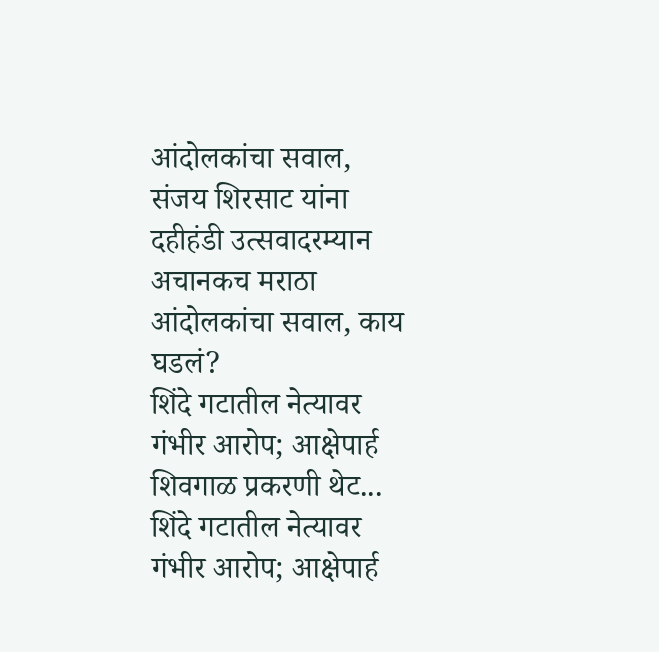आंदोलकांचा सवाल,
संजय शिरसाट यांना दहीहंडी उत्सवादरम्यान अचानकच मराठा आंदोलकांचा सवाल, काय घडलं?
शिंदे गटातील नेत्यावर गंभीर आरोप; आक्षेपार्ह शिवगाळ प्रकरणी थेट...
शिंदे गटातील नेत्यावर गंभीर आरोप; आक्षेपार्ह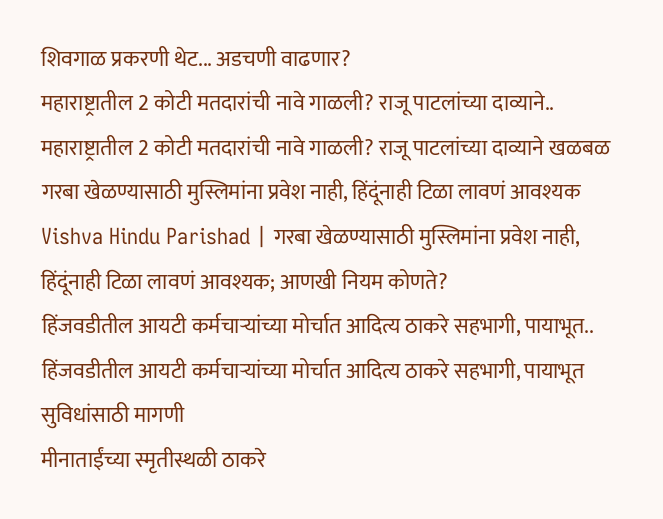शिवगाळ प्रकरणी थेट... अडचणी वाढणार?
महाराष्ट्रातील 2 कोटी मतदारांची नावे गाळली? राजू पाटलांच्या दाव्याने..
महाराष्ट्रातील 2 कोटी मतदारांची नावे गाळली? राजू पाटलांच्या दाव्याने खळबळ
गरबा खेळण्यासाठी मुस्लिमांना प्रवेश नाही, हिंदूंनाही टिळा लावणं आवश्यक
Vishva Hindu Parishad | गरबा खेळण्यासाठी मुस्लिमांना प्रवेश नाही, हिंदूंनाही टिळा लावणं आवश्यक; आणखी नियम कोणते?
हिंजवडीतील आयटी कर्मचाऱ्यांच्या मोर्चात आदित्य ठाकरे सहभागी, पायाभूत..
हिंजवडीतील आयटी कर्मचाऱ्यांच्या मोर्चात आदित्य ठाकरे सहभागी, पायाभूत सुविधांसाठी मागणी
मीनाताईंच्या स्मृतीस्थळी ठाकरे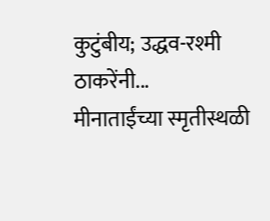कुटुंबीय; उद्धव-रश्मी ठाकरेंनी...
मीनाताईंच्या स्मृतीस्थळी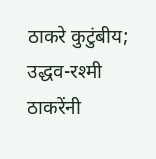ठाकरे कुटुंबीय; उद्धव-रश्मी ठाकरेंनी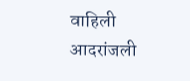वाहिली आदरांजली